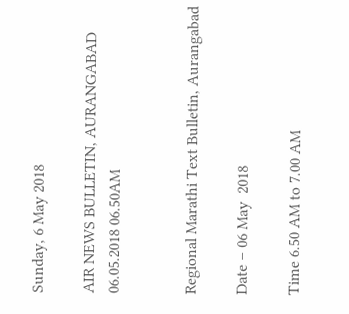Sunday, 6 May 2018

AIR NEWS BULLETIN, AURANGABAD 06.05.2018 06.50AM


Regional Marathi Text Bulletin, Aurangabad

Date – 06 May  2018

Time 6.50 AM to 7.00 AM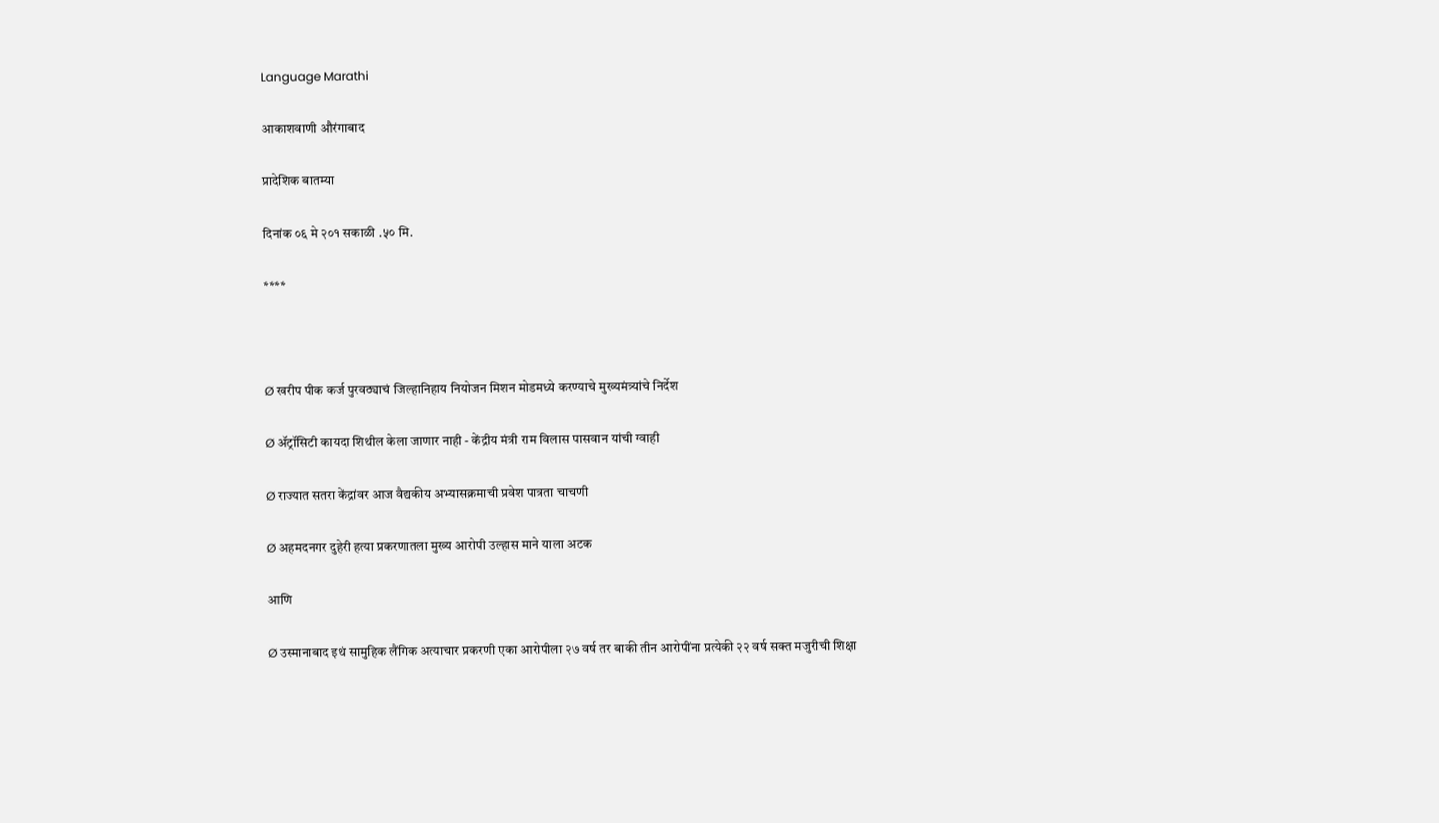Language Marathi

आकाशवाणी औरंगाबाद

प्रादेशिक बातम्या

दिनांक ०६ मे २०१ सकाळी .५० मि.

****



Ø खरीप पीक कर्ज पुरवठ्याचं जिल्हानिहाय नियोजन मिशन मोडमध्ये करण्याचे मुख्यमंत्र्यांचे निर्देश

Ø ॲट्रॉसिटी कायदा शिथील केला जाणार नाही - केंद्रीय मंत्री राम विलास पासवान यांची ग्वाही

Ø राज्यात सतरा केंद्रांवर आज वैद्यकीय अभ्यासक्रमाची प्रवेश पात्रता चाचणी

Ø अहमदनगर दुहेरी हत्या प्रकरणातला मुख्य आरोपी उल्हास माने याला अटक

आणि

Ø उस्मानाबाद इथं सामुहिक लैंगिक अत्याचार प्रकरणी एका आरोपीला २७ वर्ष तर बाकी तीन आरोपींना प्रत्येकी २२ वर्ष सक्त मजुरीची शिक्षा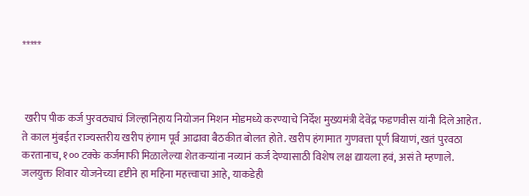*****



 खरीप पीक कर्ज पुरवठ्याचं जिल्हानिहाय नियोजन मिशन मोडमध्ये करण्याचे निर्देश मुख्यमंत्री देवेंद्र फडणवीस यांनी दिले आहेत. ते काल मुंबईत राज्यस्तरीय खरीप हंगाम पूर्व आढावा बैठकीत बोलत होते. खरीप हंगामात गुणवत्ता पूर्ण बियाणं, खतं पुरवठा करतानाच, १०० टक्के कर्जमाफी मिळालेल्या शेतकऱ्यांना नव्यानं कर्ज देण्यासाठी विशेष लक्ष द्यायला हवं, असं ते म्हणाले. जलयुक्त शिवार योजनेच्या दृष्टीने हा महिना महत्त्वाचा आहे, याकडेही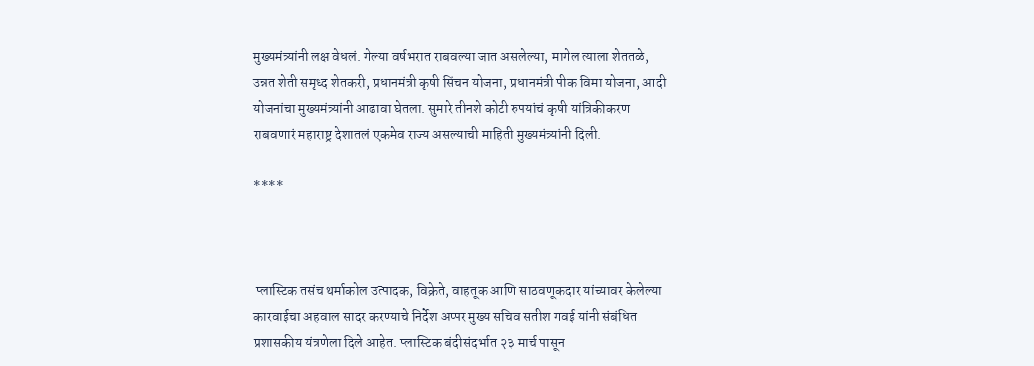मुख्यमंत्र्यांनी लक्ष वेधलं. गेल्या वर्षभरात राबवल्या जात असलेल्या, मागेल त्याला शेततळे, उन्नत शेती समृध्द शेतकरी, प्रधानमंत्री कृषी सिंचन योजना, प्रधानमंत्री पीक विमा योजना, आदी योजनांचा मुख्यमंत्र्यांनी आढावा घेतला. सुमारे तीनशे कोटी रुपयांचं कृषी यांत्रिकीकरण राबवणारं महाराष्ट्र देशातलं एकमेव राज्य असल्याची माहिती मुख्यमंत्र्यांनी दिली.

****



 प्लास्टिक तसंच थर्माकोल उत्पादक, विक्रेते, वाहतूक आणि साठवणूकदार यांच्यावर केलेल्या कारवाईचा अहवाल सादर करण्याचे निर्देश अप्पर मुख्य सचिव सतीश गवई यांनी संबंधित प्रशासकीय यंत्रणेला दिले आहेत. प्लास्टिक बंदीसंदर्भात २३ मार्च पासून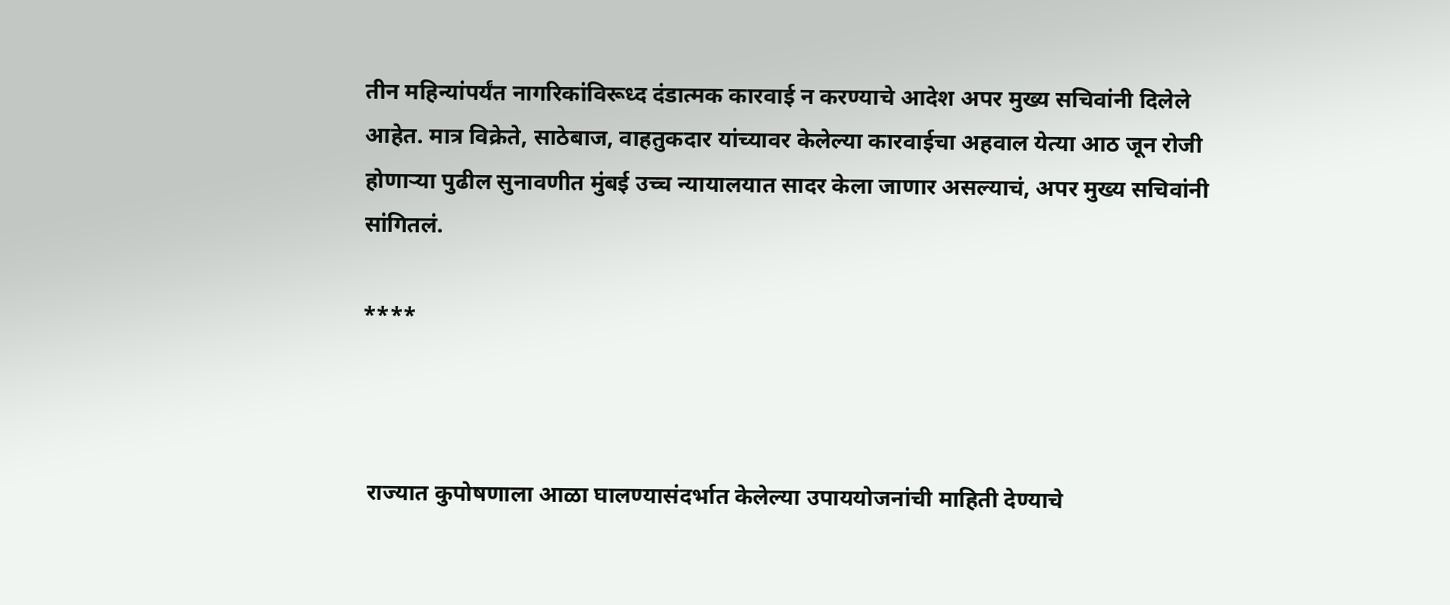तीन महिन्यांपर्यंत नागरिकांविरूध्द दंडात्मक कारवाई न करण्याचे आदेश अपर मुख्य सचिवांनी दिलेले आहेत. मात्र विक्रेते, साठेबाज, वाहतुकदार यांच्यावर केलेल्या कारवाईचा अहवाल येत्या आठ जून रोजी होणाऱ्या पुढील सुनावणीत मुंबई उच्च न्यायालयात सादर केला जाणार असल्याचं, अपर मुख्य सचिवांनी सांगितलं.

****



 राज्यात कुपोषणाला आळा घालण्यासंदर्भात केलेल्या उपाययोजनांची माहिती देण्याचे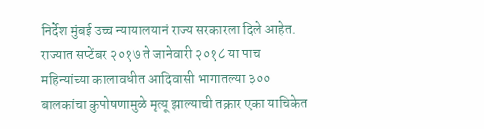निर्देश मुंबई उच्च न्यायालयानं राज्य सरकारला दिले आहेत. राज्यात सप्टेंबर २०१७ ते जानेवारी २०१८ या पाच महिन्यांच्या कालावधीत आदिवासी भागातल्या ३०० बालकांचा कुपोषणामुळे मृत्यू झाल्याची तक्रार एका याचिकेत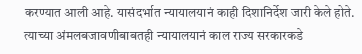करण्यात आली आहे. यासंदर्भात न्यायालयानं काही दिशानिर्देश जारी केले होते. त्याच्या अंमलबजावणीबाबतही न्यायालयानं काल राज्य सरकारकडे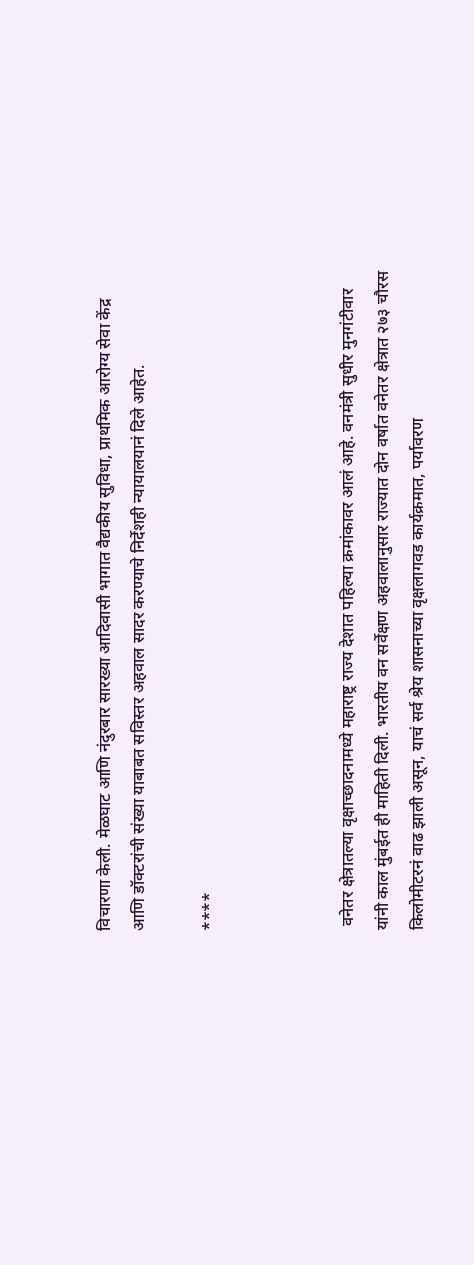विचारणा केली. मेळघाट आणि नंदुरबार सारख्या आदिवासी भागात वैद्यकीय सुविधा, प्राथमिक आरोग्य सेवा केंद्र आणि डॉक्टरांची संख्या याबाबत सविस्तर अहवाल सादर करण्याचे निर्देशही न्यायालयानं दिले आहेत.

****



 वनेतर क्षेत्रातल्या वृक्षाच्छादनामध्ये महाराष्ट्र राज्य देशात पहिल्या क्रमांकावर आलं आहे. वनमंत्री सुधीर मुनगंटीवार यांनी काल मुंबईत ही माहिती दिली. भारतीय वन सर्वेक्षण अहवालानुसार राज्यात दोन वर्षात वनेतर क्षेत्रात २७३ चौरस किलोमीटरनं वाढ झाली असून, याचं सर्व श्रेय शासनाच्या वृक्षलागवड कार्यक्रमात, पर्यावरण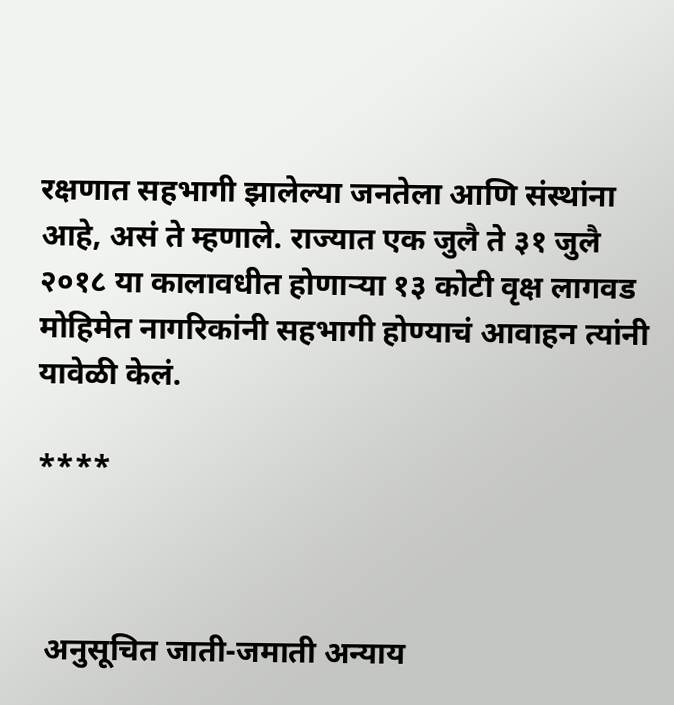रक्षणात सहभागी झालेल्या जनतेला आणि संस्थांना आहे, असं ते म्हणाले. राज्यात एक जुलै ते ३१ जुलै २०१८ या कालावधीत होणाऱ्या १३ कोटी वृक्ष लागवड मोहिमेत नागरिकांनी सहभागी होण्याचं आवाहन त्यांनी यावेळी केलं.

****



 अनुसूचित जाती-जमाती अन्याय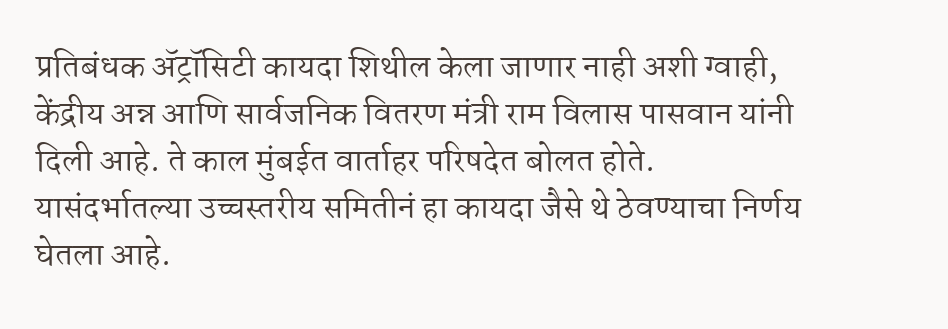प्रतिबंधक ॲट्रॉसिटी कायदा शिथील केला जाणार नाही अशी ग्वाही, केंद्रीय अन्न आणि सार्वजनिक वितरण मंत्री राम विलास पासवान यांनी दिली आहे. ते काल मुंबईत वार्ताहर परिषदेत बोलत होते. यासंदर्भातल्या उच्चस्तरीय समितीनं हा कायदा जैसे थे ठेवण्याचा निर्णय घेतला आहे.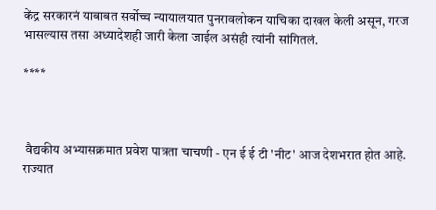केंद्र सरकारनं याबाबत सर्वोच्च न्यायालयात पुनरावलोकन याचिका दाखल केली असून, गरज भासल्यास तसा अध्यादेशही जारी केला जाईल असंही त्यांनी सांगितलं.

****



 वैद्यकीय अभ्यासक्रमात प्रवेश पात्रता चाचणी - एन ई ई टी 'नीट' आज देशभरात होत आहे. राज्यात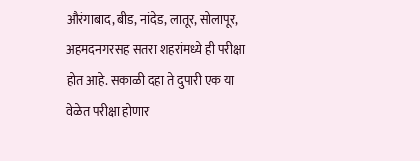औरंगाबाद, बीड, नांदेड, लातूर, सोलापूर, अहमदनगरसह सतरा शहरांमध्ये ही परीक्षा होत आहे. सकाळी दहा ते दुपारी एक या वेळेत परीक्षा होणार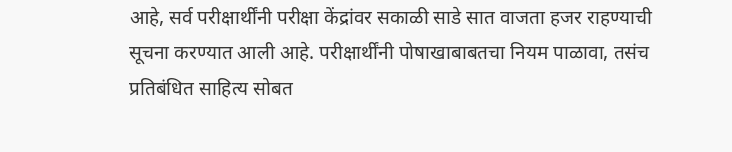आहे, सर्व परीक्षार्थींनी परीक्षा केंद्रांवर सकाळी साडे सात वाजता हजर राहण्याची सूचना करण्यात आली आहे. परीक्षार्थींनी पोषाखाबाबतचा नियम पाळावा, तसंच प्रतिबंधित साहित्य सोबत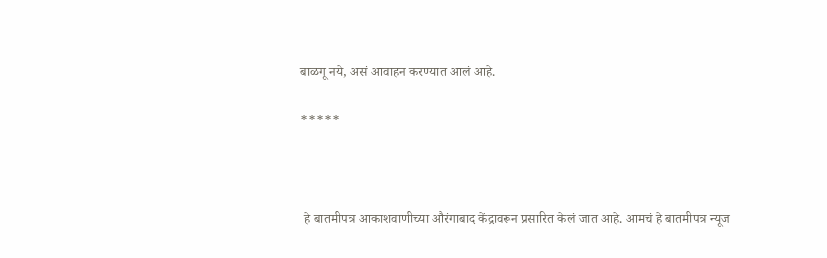बाळगू नये, असं आवाहन करण्यात आलं आहे.

*****



 हे बातमीपत्र आकाशवाणीच्या औरंगाबाद केंद्रावरून प्रसारित केलं जात आहे. आमचं हे बातमीपत्र न्यूज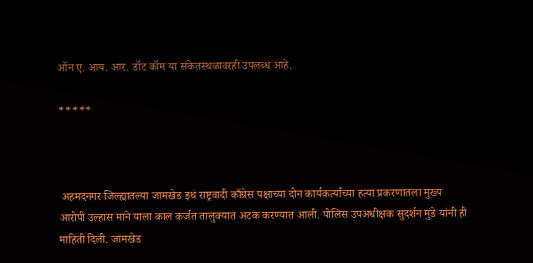ऑन ए. आय. आर. डॉट कॉम या संकेतस्थळावरही उपलब्ध आहे.

*****



 अहमदनगर जिल्ह्यातल्या जामखेड इथं राष्ट्रवादी काँग्रेस पक्षाच्या दोन कार्यकर्त्यांच्या हत्या प्रकरणातला मुख्य आरोपी उल्हास माने याला काल कर्जत तालुक्यात अटक करण्यात आली. पोलिस उपअधीक्षक सुदर्शन मुंडे यांनी ही माहिती दिली. जामखेड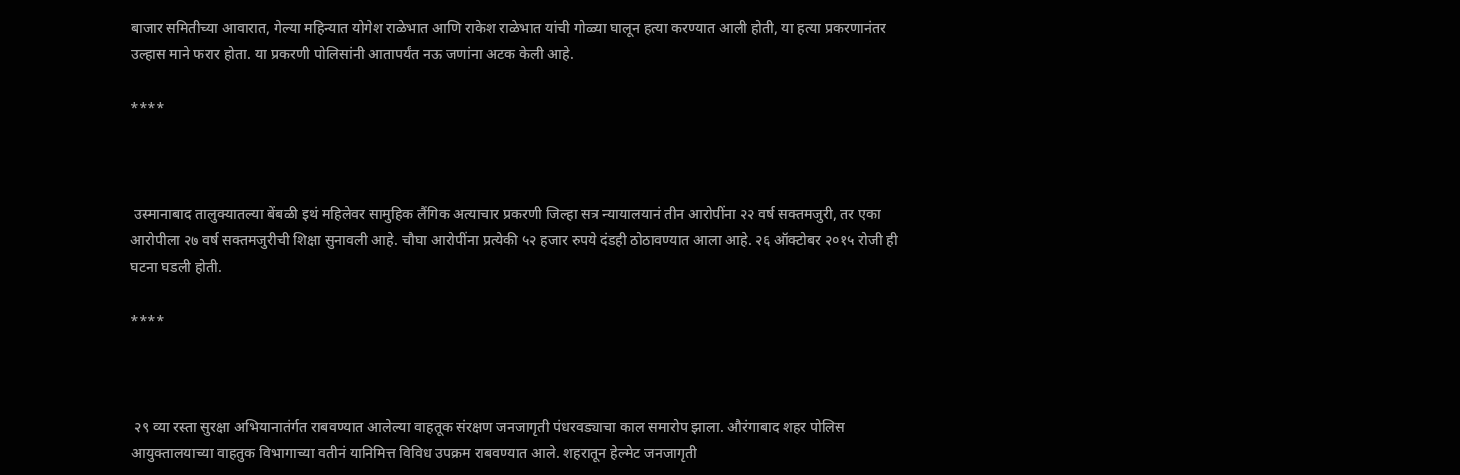बाजार समितीच्या आवारात, गेल्या महिन्यात योगेश राळेभात आणि राकेश राळेभात यांची गोळ्या घालून हत्या करण्यात आली होती, या हत्या प्रकरणानंतर उल्हास माने फरार होता. या प्रकरणी पोलिसांनी आतापर्यंत नऊ जणांना अटक केली आहे.

****



 उस्मानाबाद तालुक्यातल्या बेंबळी इथं महिलेवर सामुहिक लैंगिक अत्याचार प्रकरणी जिल्हा सत्र न्यायालयानं तीन आरोपींना २२ वर्ष सक्तमजुरी, तर एका आरोपीला २७ वर्ष सक्तमजुरीची शिक्षा सुनावली आहे. चौघा आरोपींना प्रत्येकी ५२ हजार रुपये दंडही ठोठावण्यात आला आहे. २६ ऑक्टोबर २०१५ रोजी ही घटना घडली होती.

****



 २९ व्या रस्ता सुरक्षा अभियानातंर्गत राबवण्यात आलेल्या वाहतूक संरक्षण जनजागृती पंधरवड्याचा काल समारोप झाला. औरंगाबाद शहर पोलिस आयुक्तालयाच्या वाहतुक विभागाच्या वतीनं यानिमित्त विविध उपक्रम राबवण्यात आले. शहरातून हेल्मेट जनजागृती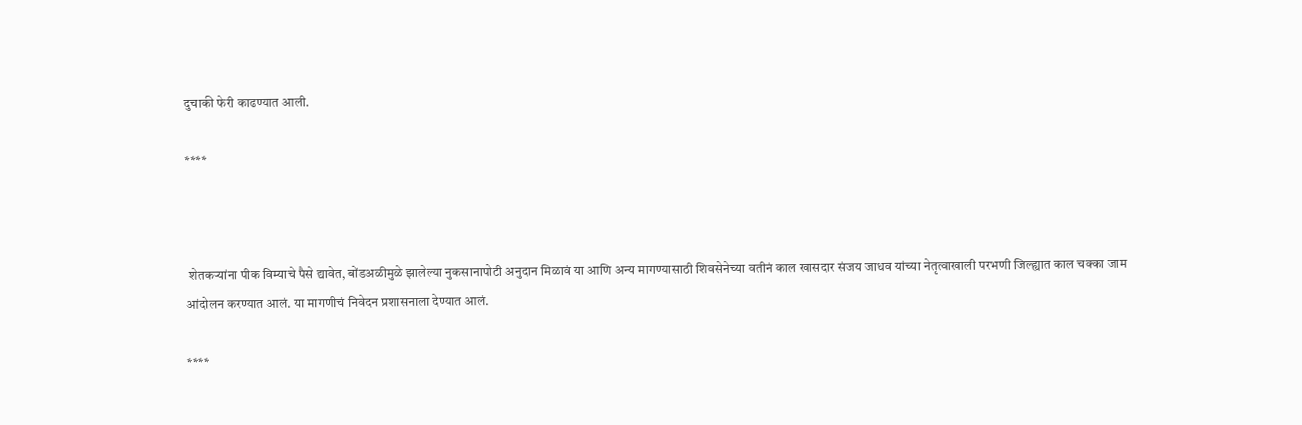दुचाकी फेरी काढण्यात आली.

****



 शेतकऱ्यांना पीक विम्याचे पैसे द्यावेत, बोंडअळीमुळे झालेल्या नुकसानापोटी अनुदान मिळावं या आणि अन्य मागण्यासाठी शिवसेनेच्या वतीनं काल खासदार संजय जाधव यांच्या नेतृत्वाखाली परभणी जिल्ह्यात काल चक्का जाम आंदोलन करण्यात आलं. या मागणीचं निवेदन प्रशासनाला देण्यात आलं.

****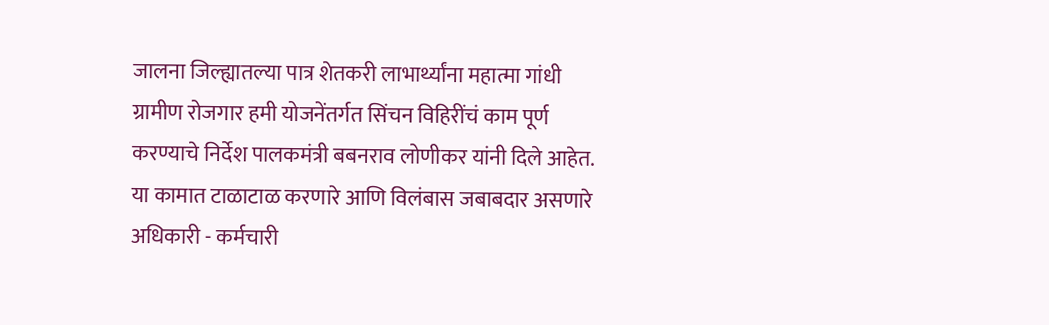जालना जिल्ह्यातल्या पात्र शेतकरी लाभार्थ्यांना महात्मा गांधी ग्रामीण रोजगार हमी योजनेंतर्गत सिंचन विहिरींचं काम पूर्ण करण्याचे निर्देश पालकमंत्री बबनराव लोणीकर यांनी दिले आहेत. या कामात टाळाटाळ करणारे आणि विलंबास जबाबदार असणारे अधिकारी - कर्मचारी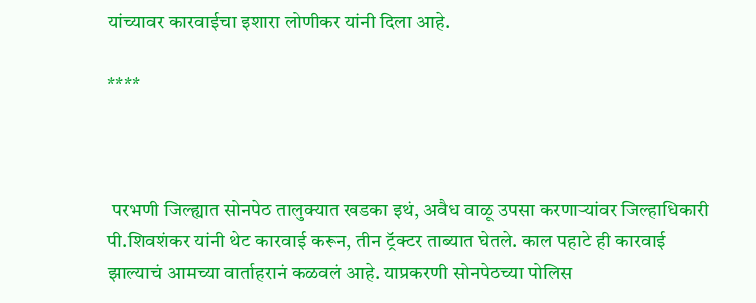यांच्यावर कारवाईचा इशारा लोणीकर यांनी दिला आहे.

****



 परभणी जिल्ह्यात सोनपेठ तालुक्यात खडका इथं, अवैध वाळू उपसा करणाऱ्यांवर जिल्हाधिकारी पी.शिवशंकर यांनी थेट कारवाई करून, तीन ट्रॅक्टर ताब्यात घेतले. काल पहाटे ही कारवाई झाल्याचं आमच्या वार्ताहरानं कळवलं आहे. याप्रकरणी सोनपेठच्या पोलिस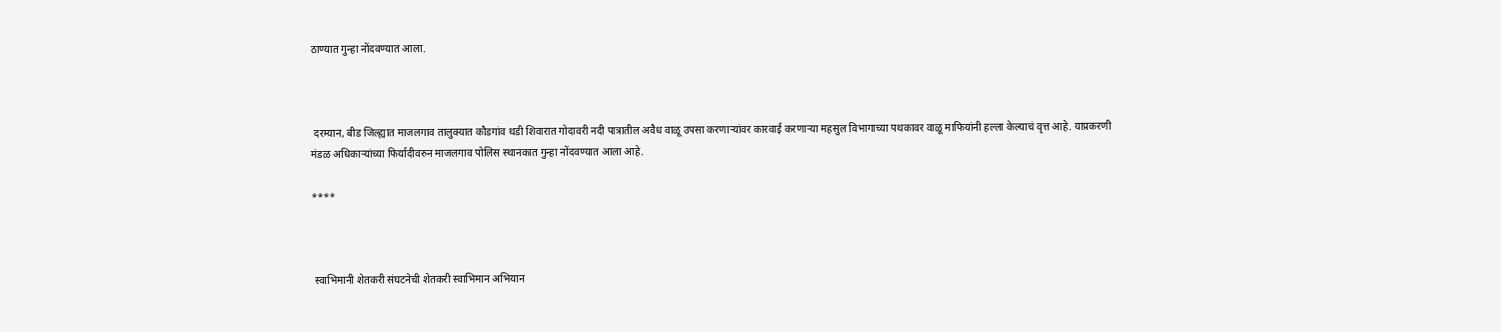ठाण्यात गुन्हा नोंदवण्यात आला.



 दरम्यान, बीड जिल्ह्यात माजलगाव तालुक्यात कौडगांव थडी शिवारात गोदावरी नदी पात्रातील अवैध वाळू उपसा करणाऱ्यांवर कारवाई करणाऱ्या महसुल विभागाच्या पथकावर वाळू माफियांनी हल्ला केल्याचं वृत्त आहे. याप्रकरणी मंडळ अधिकाऱ्यांच्या फिर्यादीवरुन माजलगाव पोलिस स्थानकात गुन्हा नोंदवण्यात आला आहे.

****



 स्वाभिमानी शेतकरी संघटनेची शेतकरी स्वाभिमान अभियान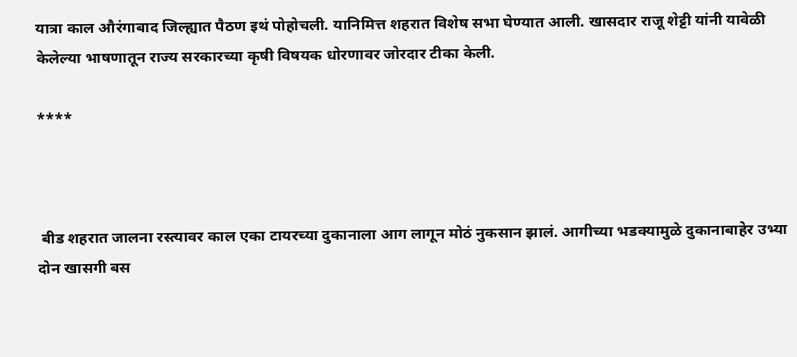यात्रा काल औरंगाबाद जिल्ह्यात पैठण इथं पोहोचली. यानिमित्त शहरात विशेष सभा घेण्यात आली. खासदार राजू शेट्टी यांनी यावेळी केलेल्या भाषणातून राज्य सरकारच्या कृषी विषयक धोरणावर जोरदार टीका केली.

****



 बीड शहरात जालना रस्त्यावर काल एका टायरच्या दुकानाला आग लागून मोठं नुकसान झालं. आगीच्या भडक्यामुळे दुकानाबाहेर उभ्या दोन खासगी बस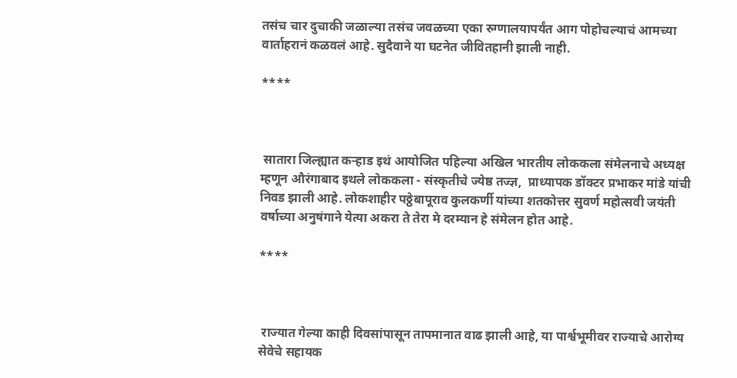तसंच चार दुचाकी जळाल्या तसंच जवळच्या एका रुग्णालयापर्यंत आग पोहोचल्याचं आमच्या वार्ताहरानं कळवलं आहे. सुदैवाने या घटनेत जीवितहानी झाली नाही.

****



 सातारा जिल्ह्यात कऱ्हाड इथं आयोजित पहिल्या अखिल भारतीय लोककला संमेलनाचे अध्यक्ष म्हणून औरंगाबाद इथले लोककला - संस्कृतीचे ज्येष्ठ तज्ज्ञ,  प्राध्यापक डॉक्टर प्रभाकर मांडे यांची निवड झाली आहे. लोकशाहीर पठ्ठेबापूराव कुलकर्णी यांच्या शतकोत्तर सुवर्ण महोत्सवी जयंती वर्षाच्या अनुषंगाने येत्या अकरा ते तेरा मे दरम्यान हे संमेलन होत आहे.

****



 राज्यात गेल्या काही दिवसांपासून तापमानात वाढ झाली आहे, या पार्श्वभूमीवर राज्याचे आरोग्य सेवेचे सहायक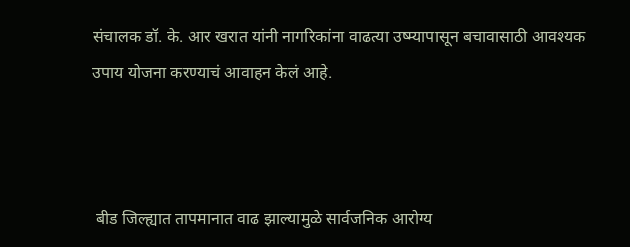संचालक डॉ. के. आर खरात यांनी नागरिकांना वाढत्या उष्म्यापासून बचावासाठी आवश्यक उपाय योजना करण्याचं आवाहन केलं आहे.



 बीड जिल्ह्यात तापमानात वाढ झाल्यामुळे सार्वजनिक आरोग्य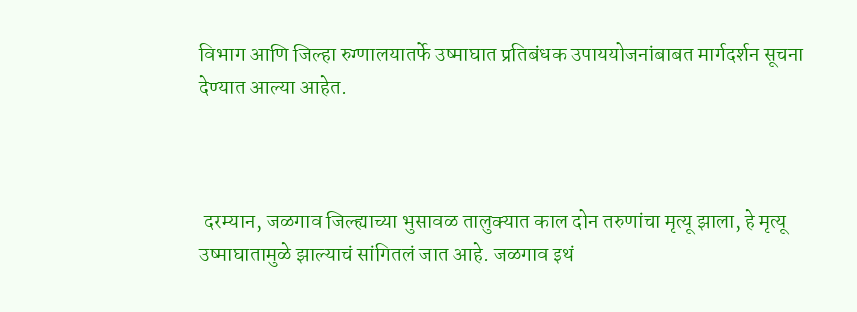विभाग आणि जिल्हा रुग्णालयातर्फे उष्माघात प्रतिबंधक उपाययोजनांबाबत मार्गदर्शन सूचना देण्यात आल्या आहेत.



 दरम्यान, जळगाव जिल्ह्याच्या भुसावळ तालुक्यात काल दोन तरुणांचा मृत्यू झाला, हे मृत्यू उष्माघातामुळे झाल्याचं सांगितलं जात आहे. जळगाव इथं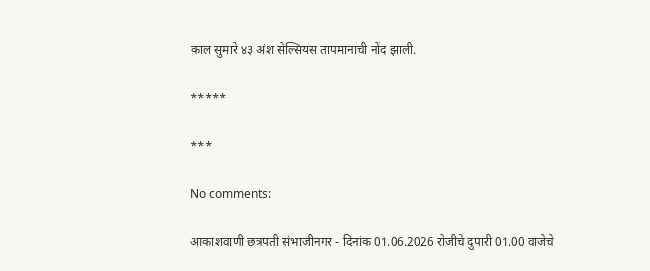काल सुमारे ४३ अंश सेल्सियस तापमानाची नोंद झाली.

*****

***

No comments:

आकाशवाणी छत्रपती संभाजीनगर - दिनांक 01.06.2026 रोजीचे दुपारी 01.00 वाजेचे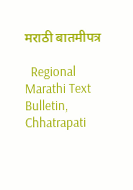मराठी बातमीपत्र

  Regional Marathi Text Bulletin, Chhatrapati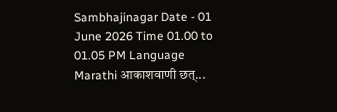Sambhajinagar Date - 01 June 2026 Time 01.00 to 01.05 PM Language Marathi आकाशवाणी छत्...